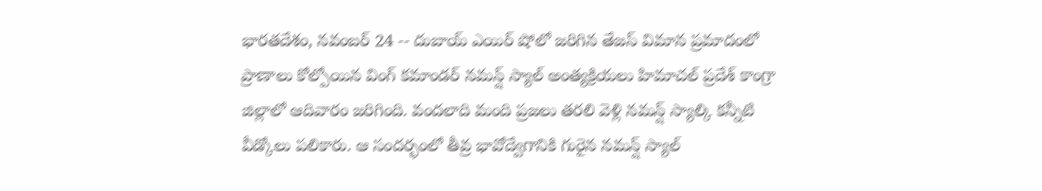భారతదేశం, నవంబర్ 24 -- దుబాయ్ ఎయిర్ షోలో జరిగిన తేజస్ విమాన ప్రమాదంలో ప్రాణాలు కోల్పోయిన వింగ్ కమాండర్ నమన్ష్ స్యాల్ అంత్యక్రియలు హిమాచల్ ప్రదేశ్ కాంగ్రా జిల్లాలో ఆదివారం జరిగింది. వందలాది మంది ప్రజలు తరలి వెళ్లి నమన్ష్ స్యాల్కి కన్నీటి వీడ్కోలు పలికారు. ఆ సందర్భంలో తీవ్ర భావోద్వేగానికి గురైన నమన్ష్ స్యాల్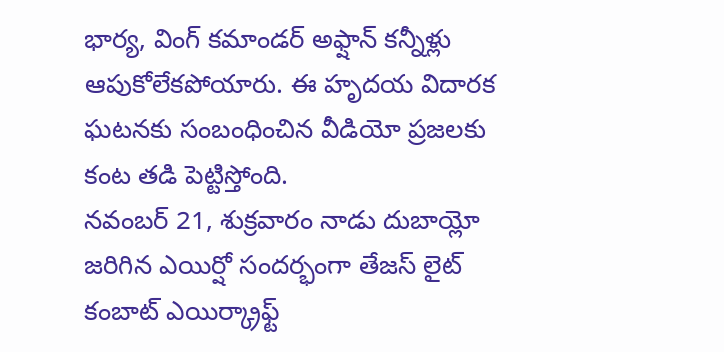భార్య, వింగ్ కమాండర్ అఫ్షాన్ కన్నీళ్లు ఆపుకోలేకపోయారు. ఈ హృదయ విదారక ఘటనకు సంబంధించిన వీడియో ప్రజలకు కంట తడి పెట్టిస్తోంది.
నవంబర్ 21, శుక్రవారం నాడు దుబాయ్లో జరిగిన ఎయిర్షో సందర్భంగా తేజస్ లైట్ కంబాట్ ఎయిర్క్రాఫ్ట్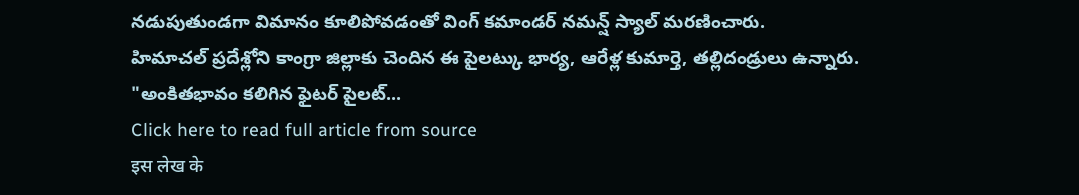నడుపుతుండగా విమానం కూలిపోవడంతో వింగ్ కమాండర్ నమన్ష్ స్యాల్ మరణించారు.
హిమాచల్ ప్రదేశ్లోని కాంగ్రా జిల్లాకు చెందిన ఈ పైలట్కు భార్య, ఆరేళ్ల కుమార్తె, తల్లిదండ్రులు ఉన్నారు.
"అంకితభావం కలిగిన ఫైటర్ పైలట్...
Click here to read full article from source
इस लेख के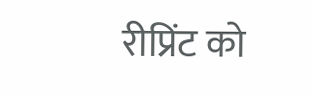रीप्रिंट को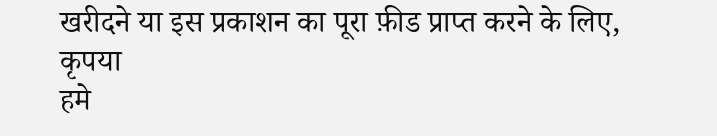खरीदने या इस प्रकाशन का पूरा फ़ीड प्राप्त करने के लिए, कृपया
हमे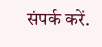संपर्क करें.